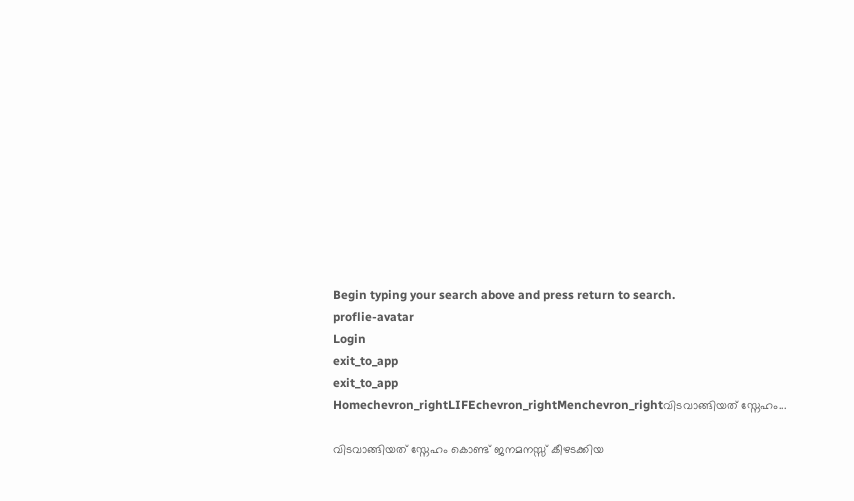Begin typing your search above and press return to search.
proflie-avatar
Login
exit_to_app
exit_to_app
Homechevron_rightLIFEchevron_rightMenchevron_rightവിടവാങ്ങിയത് സ്നേഹം...

വിടവാങ്ങിയത് സ്നേഹം കൊണ്ട് ജനമനസ്സ് കീഴടക്കിയ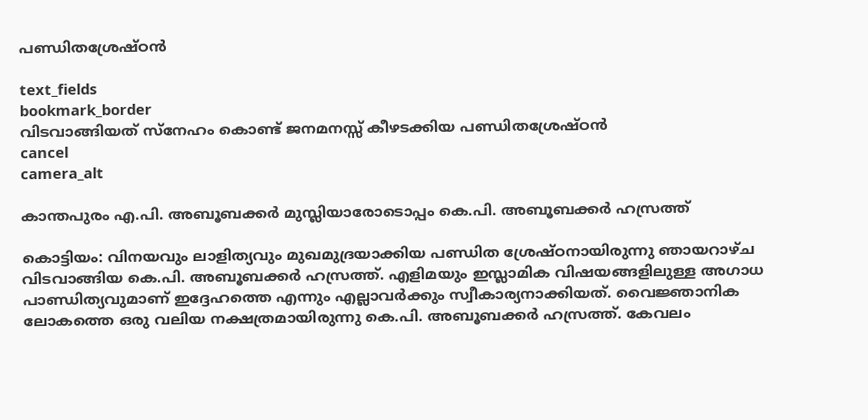പണ്ഡിതശ്രേഷ്ഠൻ

text_fields
bookmark_border
വിടവാങ്ങിയത് സ്നേഹം കൊണ്ട് ജനമനസ്സ് കീഴടക്കിയ പണ്ഡിതശ്രേഷ്ഠൻ
cancel
camera_alt

കാന്തപുരം എ.പി. അബൂബക്കർ മുസ്ലിയാരോടൊപ്പം കെ.പി. അബൂബക്കർ ഹസ്രത്ത്

കൊട്ടിയം: വിനയവും ലാളിത്യവും മുഖമുദ്രയാക്കിയ പണ്ഡിത ശ്രേഷ്ഠനായിരുന്നു ഞായറാഴ്ച വിടവാങ്ങിയ കെ.പി. അബൂബക്കർ ഹസ്രത്ത്. എളിമയും ഇസ്ലാമിക വിഷയങ്ങളിലുള്ള അഗാധ പാണ്ഡിത്യവുമാണ് ഇദ്ദേഹത്തെ എന്നും എല്ലാവർക്കും സ്വീകാര്യനാക്കിയത്. വൈജ്ഞാനിക ലോകത്തെ ഒരു വലിയ നക്ഷത്രമായിരുന്നു കെ.പി. അബൂബക്കർ ഹസ്രത്ത്. കേവലം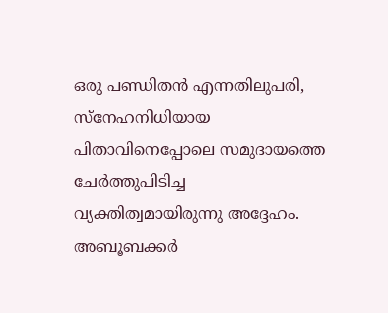ഒരു പണ്ഡിതൻ എന്നതിലുപരി, സ്‌നേഹനിധിയായ പിതാവിനെപ്പോലെ സമുദായത്തെ ചേർത്തുപിടിച്ച വ്യക്തിത്വമായിരുന്നു അദ്ദേഹം. അബൂബക്കർ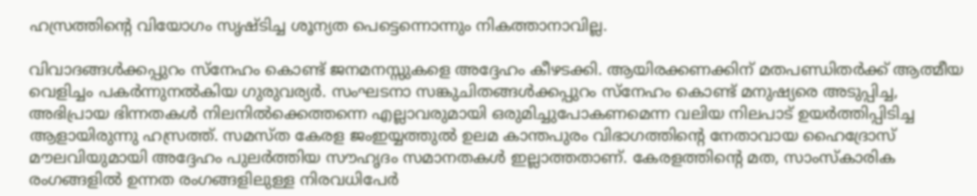ഹസ്രത്തിന്റെ വിയോഗം സൃഷ്ടിച്ച ശൂന്യത പെട്ടെന്നൊന്നും നികത്താനാവില്ല.

വിവാദങ്ങൾക്കപ്പുറം സ്നേഹം കൊണ്ട് ജനമനസ്സുകളെ അദ്ദേഹം കീഴടക്കി. ആയിരക്കണക്കിന് മതപണ്ഡിതർക്ക് ആത്മീയ വെളിച്ചം പകർന്നുനൽകിയ ഗുരുവര്യർ. സംഘടനാ സങ്കുചിതങ്ങൾക്കപ്പുറം സ്നേഹം കൊണ്ട് മനുഷ്യരെ അടുപ്പിച്ച, അഭിപ്രായ ഭിന്നതകൾ നിലനിൽക്കെത്തന്നെ എല്ലാവരുമായി ഒരുമിച്ചുപോകണമെന്ന വലിയ നിലപാട് ഉയർത്തിപ്പിടിച്ച ആളായിരുന്നു ഹസ്രത്ത്. സമസ്ത കേരള ജംഇയ്യത്തുൽ ഉലമ കാന്തപുരം വിഭാഗത്തിന്‍റെ നേതാവായ ഹൈദ്രോസ് മൗലവിയുമായി അദ്ദേഹം പുലർത്തിയ സൗഹൃദം സമാനതകൾ ഇല്ലാത്തതാണ്. കേരളത്തിന്‍റെ മത, സാംസ്കാരിക രംഗങ്ങളിൽ ഉന്നത രംഗങ്ങളിലുള്ള നിരവധിപേർ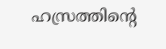ഹസ്രത്തിന്‍റെ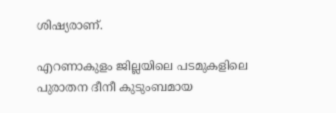ശിഷ്യരാണ്.

എറണാകുളം ജില്ലയിലെ പടമുകളിലെ പുരാതന ദീനീ കുടുംബമായ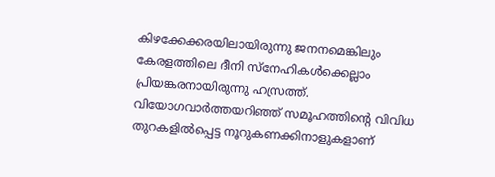കിഴക്കേക്കരയിലായിരുന്നു ജനനമെങ്കിലും കേരളത്തിലെ ദീനി സ്നേഹികൾക്കെല്ലാം പ്രിയങ്കരനായിരുന്നു ഹസ്രത്ത്. വിയോഗവാർത്തയറിഞ്ഞ് സമൂഹത്തിന്റെ വിവിധ തുറകളിൽപ്പെട്ട നൂറുകണക്കിനാളുകളാണ്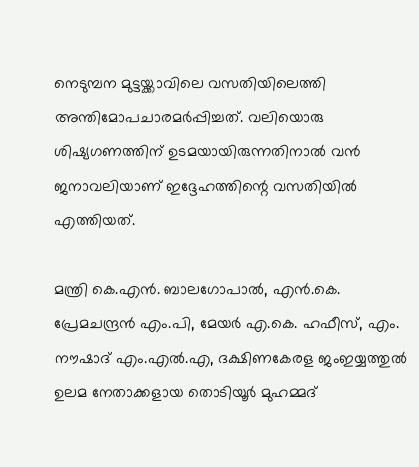നെടുമ്പന മുട്ടയ്ക്കാവിലെ വസതിയിലെത്തി അന്തിമോപചാരമർപ്പിച്ചത്. വലിയൊരു ശിഷ്യഗണത്തിന് ഉടമയായിരുന്നതിനാൽ വൻ ജനാവലിയാണ് ഇദ്ദേഹത്തിന്റെ വസതിയിൽ എത്തിയത്.

മന്ത്രി കെ.എൻ. ബാലഗോപാൽ, എൻ.കെ. പ്രേമചന്ദ്രൻ എം.പി, മേയർ എ.കെ. ഹഫീസ്, എം. നൗഷാദ് എം.എൽ.എ, ദക്ഷിണകേരള ജംഇയ്യത്തുൽ ഉലമ നേതാക്കളായ തൊടിയൂർ മുഹമ്മദ്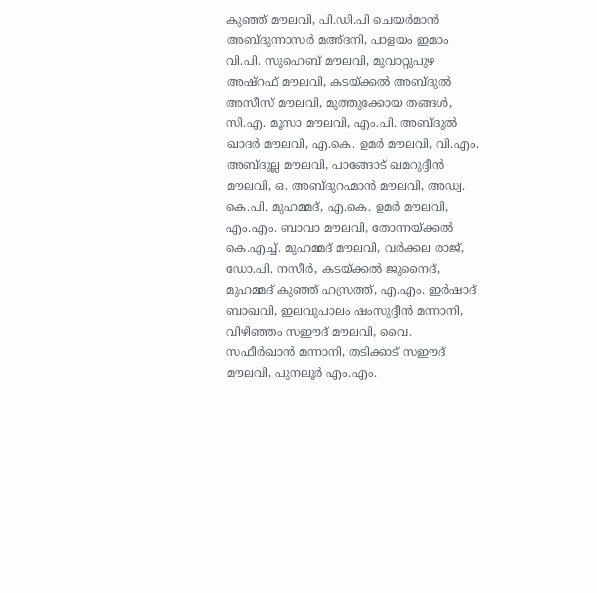കുഞ്ഞ് മൗലവി, പി.ഡി.പി ചെയർമാൻ അബ്ദുന്നാസർ മഅ്ദനി, പാളയം ഇമാം വി.പി. സുഹെബ് മൗലവി, മുവാറ്റുപുഴ അഷ്റഫ് മൗലവി, കടയ്ക്കൽ അബ്ദുൽ അസീസ് മൗലവി, മുത്തുക്കോയ തങ്ങൾ, സി.എ. മൂസാ മൗലവി, എം.പി. അബ്ദുൽ ഖാദർ മൗലവി, എ.കെ. ഉമർ മൗലവി, വി.എം. അബ്ദുല്ല മൗലവി, പാങ്ങോട് ഖമറുദ്ദീൻ മൗലവി, ഒ. അബ്ദുറഹ്മാൻ മൗലവി, അഡ്വ. കെ.പി. മുഹമ്മദ്, എ.കെ. ഉമർ മൗലവി, എം.എം. ബാവാ മൗലവി, തോന്നയ്ക്കൽ കെ.എച്ച്. മുഹമ്മദ് മൗലവി, വർക്കല രാജ്, ഡോ.പി. നസീർ, കടയ്ക്കൽ ജുനൈദ്, മുഹമ്മദ് കുഞ്ഞ് ഹസ്രത്ത്, എ.എം. ഇർഷാദ് ബാഖവി, ഇലവുപാലം ഷംസുദ്ദീൻ മന്നാനി, വിഴിഞ്ഞം സഈദ് മൗലവി, വൈ. സഫീർഖാൻ മന്നാനി, തടിക്കാട് സഈദ് മൗലവി, പുനലൂർ എം.എം.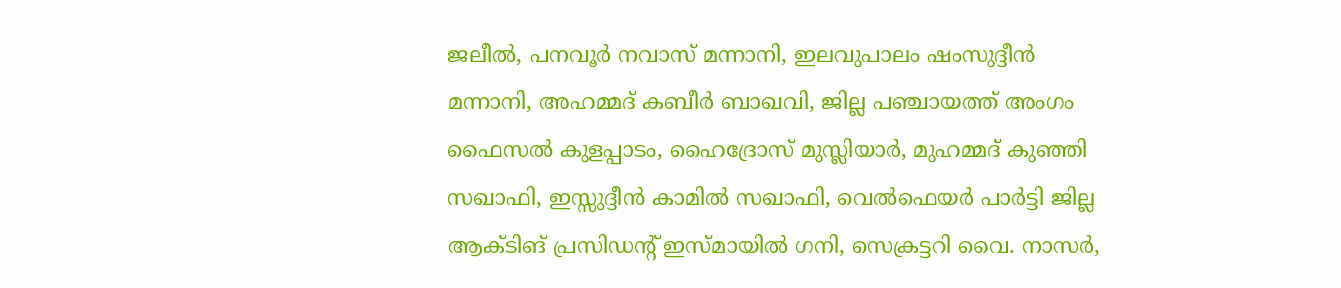ജലീൽ, പനവൂർ നവാസ് മന്നാനി, ഇലവുപാലം ഷംസുദ്ദീൻ മന്നാനി, അഹമ്മദ് കബീർ ബാഖവി, ജില്ല പഞ്ചായത്ത് അംഗം ഫൈസൽ കുളപ്പാടം, ഹൈദ്രോസ് മുസ്ലിയാർ, മുഹമ്മദ് കുഞ്ഞി സഖാഫി, ഇസ്സുദ്ദീൻ കാമിൽ സഖാഫി, വെൽഫെയർ പാർട്ടി ജില്ല ആക്ടിങ് പ്രസിഡന്‍റ് ഇസ്മായിൽ ഗനി, സെക്രട്ടറി വൈ. നാസർ,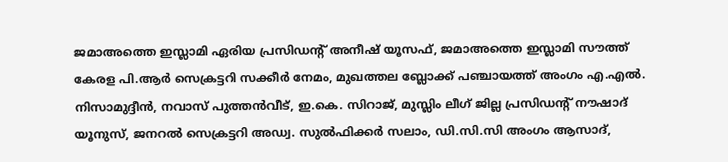ജമാഅത്തെ ഇസ്ലാമി ഏരിയ പ്രസിഡന്‍റ് അനീഷ് യൂസഫ്, ജമാഅത്തെ ഇസ്ലാമി സൗത്ത് കേരള പി.ആർ സെക്രട്ടറി സക്കീർ നേമം, മുഖത്തല ബ്ലോക്ക് പഞ്ചായത്ത് അംഗം എ.എൽ. നിസാമുദ്ദീൻ, നവാസ് പുത്തൻവീട്, ഇ.കെ. സിറാജ്, മുസ്ലിം ലീഗ് ജില്ല പ്രസിഡന്റ് നൗഷാദ് യൂനുസ്, ജനറൽ സെക്രട്ടറി അഡ്വ. സുൽഫിക്കർ സലാം, ഡി.സി.സി അംഗം ആസാദ്,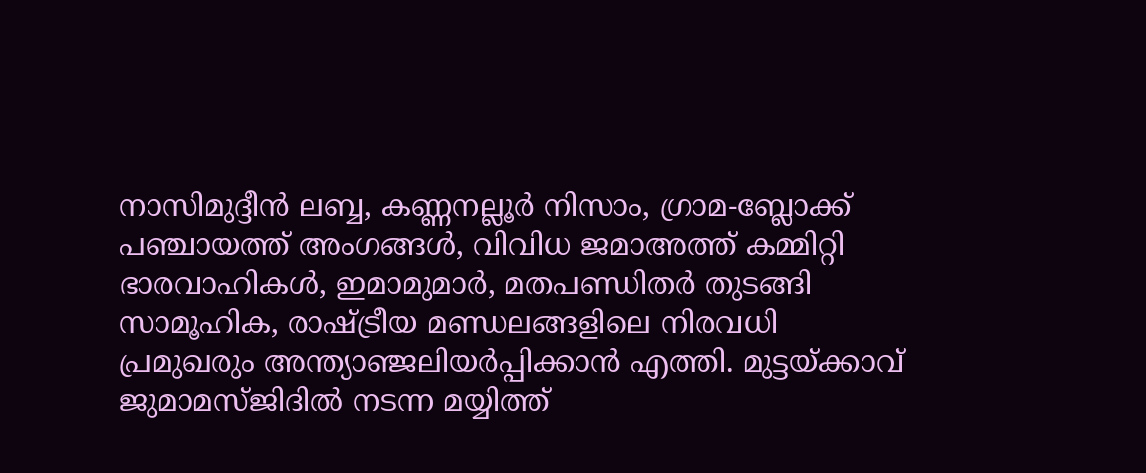നാസിമുദ്ദീൻ ലബ്ബ, കണ്ണനല്ലൂർ നിസാം, ഗ്രാമ-ബ്ലോക്ക് പഞ്ചായത്ത് അംഗങ്ങൾ, വിവിധ ജമാഅത്ത് കമ്മിറ്റി ഭാരവാഹികൾ, ഇമാമുമാർ, മതപണ്ഡിതർ തുടങ്ങി സാമൂഹിക, രാഷ്ട്രീയ മണ്ഡലങ്ങളിലെ നിരവധി പ്രമുഖരും അന്ത്യാഞ്ജലിയർപ്പിക്കാൻ എത്തി. മുട്ടയ്ക്കാവ് ജുമാമസ്ജിദിൽ നടന്ന മയ്യിത്ത്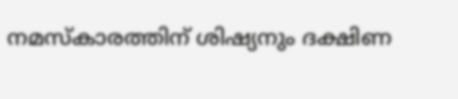നമസ്കാരത്തിന് ശിഷ്യനും ദക്ഷിണ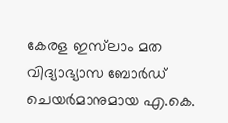കേരള ഇസ്‍ലാം മത വിദ്യാഭ്യാസ ബോർഡ് ചെയർമാനുമായ എ.കെ.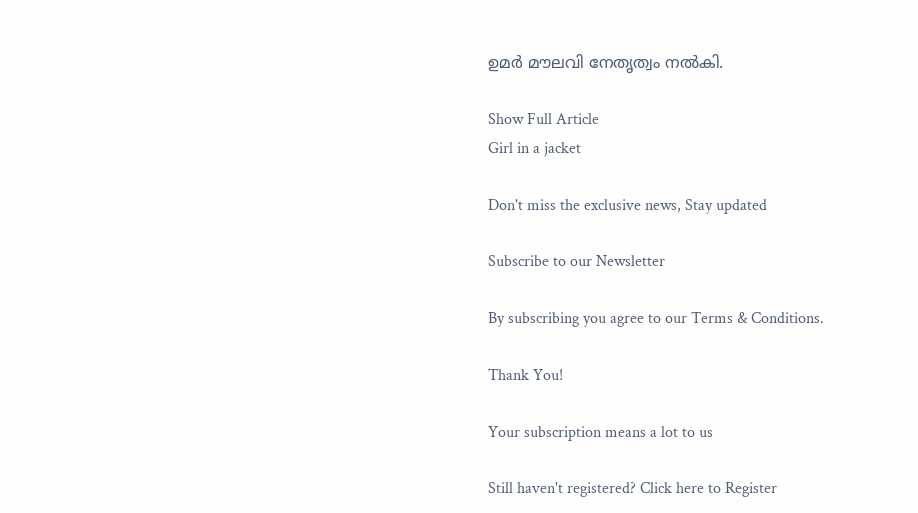ഉമർ മൗലവി നേതൃത്വം നൽകി.

Show Full Article
Girl in a jacket

Don't miss the exclusive news, Stay updated

Subscribe to our Newsletter

By subscribing you agree to our Terms & Conditions.

Thank You!

Your subscription means a lot to us

Still haven't registered? Click here to Register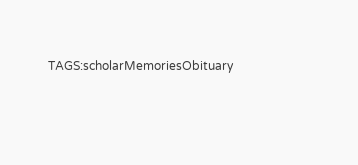TAGS:scholarMemoriesObituary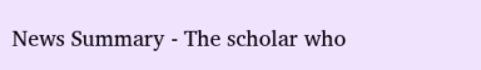News Summary - The scholar who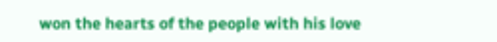won the hearts of the people with his love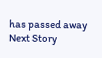has passed away
Next Story